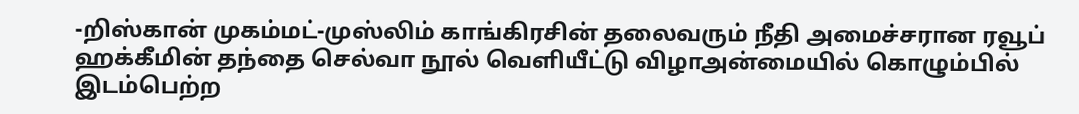-றிஸ்கான் முகம்மட்-முஸ்லிம் காங்கிரசின் தலைவரும் நீதி அமைச்சரான ரவூப் ஹக்கீமின் தந்தை செல்வா நூல் வெளியீட்டு விழாஅன்மையில் கொழும்பில் இடம்பெற்ற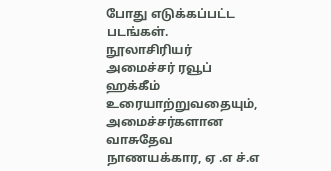போது எடுக்கப்பட்ட படங்கள்.
நூலாசிரியர் அமைச்சர் ரவூப் ஹக்கீம் உரையாற்றுவதையும், அமைச்சர்களான வாசுதேவ நாணயக்கார, ஏ .எ ச்.எ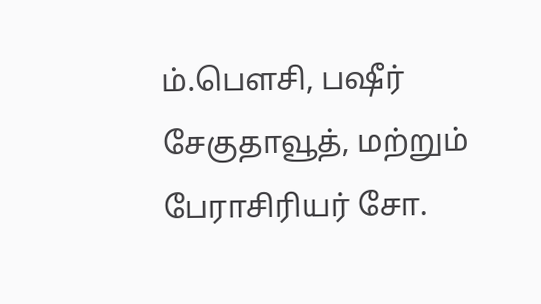ம்.பௌசி, பஷீர் சேகுதாவூத், மற்றும் பேராசிரியர் சோ.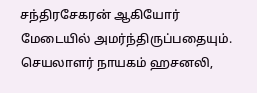சந்திரசேகரன் ஆகியோர் மேடையில் அமர்ந்திருப்பதையும்.
செயலாளர் நாயகம் ஹசனலி,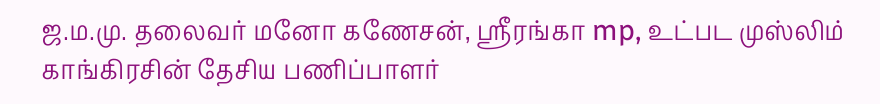ஜ.ம.மு. தலைவர் மனோ கணேசன், ஸ்ரீரங்கா mp, உட்பட முஸ்லிம் காங்கிரசின் தேசிய பணிப்பாளர்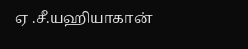ஏ .சீ.யஹியாகான்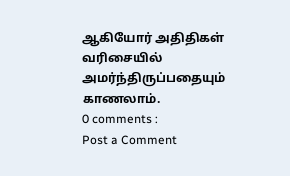ஆகியோர் அதிதிகள் வரிசையில் அமர்ந்திருப்பதையும் காணலாம்.
0 comments :
Post a Comment